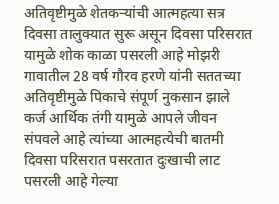अतिवृष्टीमुळे शेतकऱ्यांची आत्महत्या सत्र दिवसा तालुक्यात सुरू असून दिवसा परिसरात यामुळे शोक काळा पसरली आहे मोझरी गावातील 28 वर्ष गौरव हरणे यांनी सततच्या अतिवृष्टीमुळे पिकाचे संपूर्ण नुकसान झाले कर्ज आर्थिक तंगी यामुळे आपले जीवन संपवले आहे त्यांच्या आत्महत्येची बातमी दिवसा परिसरात पसरतात दुःखाची लाट पसरली आहे गेल्या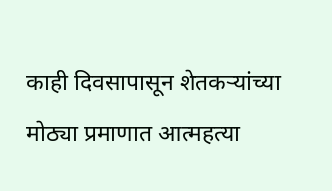काही दिवसापासून शेतकऱ्यांच्या मोठ्या प्रमाणात आत्महत्या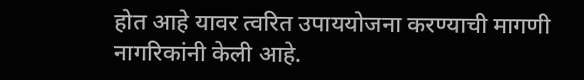होत आहे यावर त्वरित उपाययोजना करण्याची मागणी नागरिकांनी केली आहे.